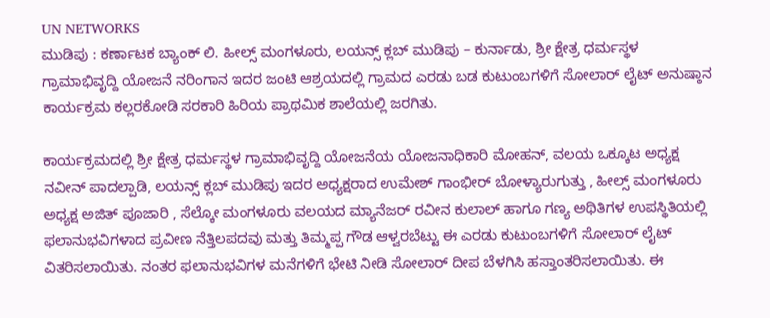UN NETWORKS
ಮುಡಿಪು : ಕರ್ಣಾಟಕ ಬ್ಯಾಂಕ್ ಲಿ. ಹೀಲ್ಸ್ ಮಂಗಳೂರು, ಲಯನ್ಸ್ ಕ್ಲಬ್ ಮುಡಿಪು – ಕುರ್ನಾಡು, ಶ್ರೀ ಕ್ಷೇತ್ರ ಧರ್ಮಸ್ಥಳ ಗ್ರಾಮಾಭಿವೃದ್ದಿ ಯೋಜನೆ ನರಿಂಗಾನ ಇದರ ಜಂಟಿ ಆಶ್ರಯದಲ್ಲಿ ಗ್ರಾಮದ ಎರಡು ಬಡ ಕುಟುಂಬಗಳಿಗೆ ಸೋಲಾರ್ ಲೈಟ್ ಅನುಷ್ಠಾನ ಕಾರ್ಯಕ್ರಮ ಕಲ್ಲರಕೋಡಿ ಸರಕಾರಿ ಹಿರಿಯ ಪ್ರಾಥಮಿಕ ಶಾಲೆಯಲ್ಲಿ ಜರಗಿತು.

ಕಾರ್ಯಕ್ರಮದಲ್ಲಿ ಶ್ರೀ ಕ್ಷೇತ್ರ ಧರ್ಮಸ್ಥಳ ಗ್ರಾಮಾಭಿವೃದ್ದಿ ಯೋಜನೆಯ ಯೋಜನಾಧಿಕಾರಿ ಮೋಹನ್, ವಲಯ ಒಕ್ಕೂಟ ಅಧ್ಯಕ್ಷ ನವೀನ್ ಪಾದಲ್ಪಾಡಿ, ಲಯನ್ಸ್ ಕ್ಲಬ್ ಮುಡಿಪು ಇದರ ಅಧ್ಯಕ್ಷರಾದ ಉಮೇಶ್ ಗಾಂಭೀರ್ ಬೋಳ್ಯಾರುಗುತ್ತು , ಹೀಲ್ಸ್ ಮಂಗಳೂರು ಅಧ್ಯಕ್ಷ ಅಜಿತ್ ಪೂಜಾರಿ , ಸೆಲ್ಕೋ ಮಂಗಳೂರು ವಲಯದ ಮ್ಯಾನೆಜರ್ ರವೀನ ಕುಲಾಲ್ ಹಾಗೂ ಗಣ್ಯ ಅಥಿತಿಗಳ ಉಪಸ್ಥಿತಿಯಲ್ಲಿ ಫಲಾನುಭವಿಗಳಾದ ಪ್ರವೀಣ ನೆತ್ತಿಲಪದವು ಮತ್ತು ತಿಮ್ಮಪ್ಪ ಗೌಡ ಆಳ್ವರಬೆಟ್ಟು ಈ ಎರಡು ಕುಟುಂಬಗಳಿಗೆ ಸೋಲಾರ್ ಲೈಟ್ ವಿತರಿಸಲಾಯಿತು. ನಂತರ ಫಲಾನುಭವಿಗಳ ಮನೆಗಳಿಗೆ ಭೇಟಿ ನೀಡಿ ಸೋಲಾರ್ ದೀಪ ಬೆಳಗಿಸಿ ಹಸ್ತಾಂತರಿಸಲಾಯಿತು. ಈ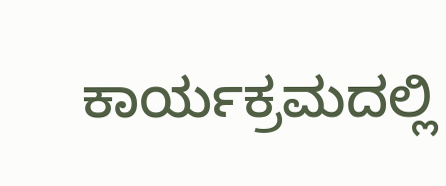ಕಾರ್ಯಕ್ರಮದಲ್ಲಿ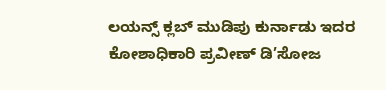ಲಯನ್ಸ್ ಕ್ಲಬ್ ಮುಡಿಪು ಕುರ್ನಾಡು ಇದರ ಕೋಶಾಧಿಕಾರಿ ಪ್ರವೀಣ್ ಡಿ’ಸೋಜ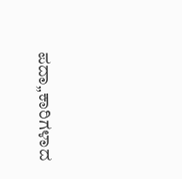ಪದಾ„ಕಾರಿಗಳಾದ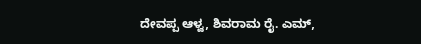ದೇವಪ್ಪ ಆಳ್ವ, ಶಿವರಾಮ ರೈ. ಎಮ್,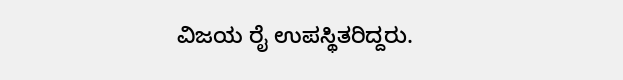ವಿಜಯ ರೈ ಉಪಸ್ಥಿತರಿದ್ದರು.